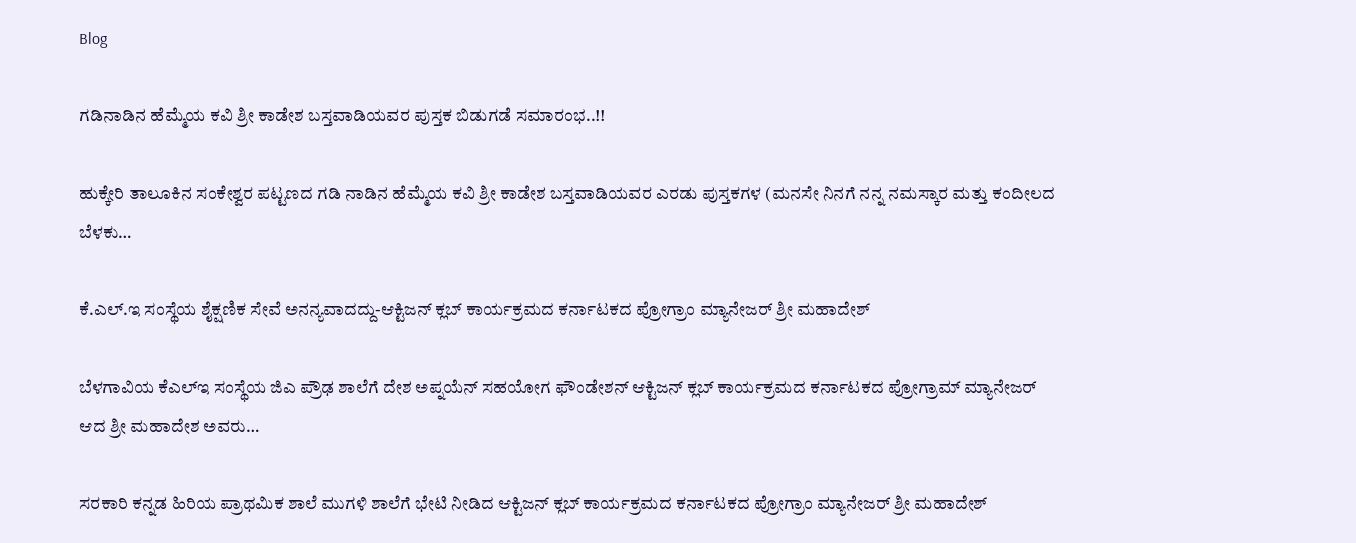Blog

ಗಡಿನಾಡಿನ ಹೆಮ್ಮೆಯ ಕವಿ ಶ್ರೀ ಕಾಡೇಶ ಬಸ್ತವಾಡಿಯವರ ಪುಸ್ತಕ ಬಿಡುಗಡೆ ಸಮಾರಂಭ..!!

ಹುಕ್ಕೇರಿ ತಾಲೂಕಿನ ಸಂಕೇಶ್ವರ ಪಟ್ಟಣದ ಗಡಿ ನಾಡಿನ ಹೆಮ್ಮೆಯ ಕವಿ ಶ್ರೀ ಕಾಡೇಶ ಬಸ್ತವಾಡಿಯವರ ಎರಡು ಪುಸ್ತಕಗಳ (ಮನಸೇ ನಿನಗೆ ನನ್ನ ನಮಸ್ಕಾರ ಮತ್ತು ಕಂದೀಲದ ಬೆಳಕು…

ಕೆ.ಎಲ್.ಇ ಸಂಸ್ಥೆಯ ಶೈಕ್ಷಣಿಕ ಸೇವೆ ಅನನ್ಯವಾದದ್ದು-ಆಕ್ಟಿಜನ್ ಕ್ಲಬ್ ಕಾರ್ಯಕ್ರಮದ ಕರ್ನಾಟಕದ ಪ್ರೋಗ್ರಾಂ ಮ್ಯಾನೇಜರ್ ಶ್ರೀ ಮಹಾದೇಶ್

ಬೆಳಗಾವಿಯ ಕೆಎಲ್ಇ ಸಂಸ್ಥೆಯ ಜಿಎ ಪ್ರೌಢ ಶಾಲೆಗೆ ದೇಶ ಅಪ್ನಯೆನ್ ಸಹಯೋಗ ಫೌಂಡೇಶನ್ ಆಕ್ಟಿಜನ್ ಕ್ಲಬ್ ಕಾರ್ಯಕ್ರಮದ ಕರ್ನಾಟಕದ ಪ್ರೋಗ್ರಾಮ್ ಮ್ಯಾನೇಜರ್ ಆದ ಶ್ರೀ ಮಹಾದೇಶ ಅವರು…

ಸರಕಾರಿ ಕನ್ನಡ ಹಿರಿಯ ಪ್ರಾಥಮಿಕ ಶಾಲೆ ಮುಗಳಿ ಶಾಲೆಗೆ ಭೇಟಿ ನೀಡಿದ ಆಕ್ಟಿಜನ್ ಕ್ಲಬ್ ಕಾರ್ಯಕ್ರಮದ ಕರ್ನಾಟಕದ ಪ್ರೋಗ್ರಾಂ ಮ್ಯಾನೇಜರ್ ಶ್ರೀ ಮಹಾದೇಶ್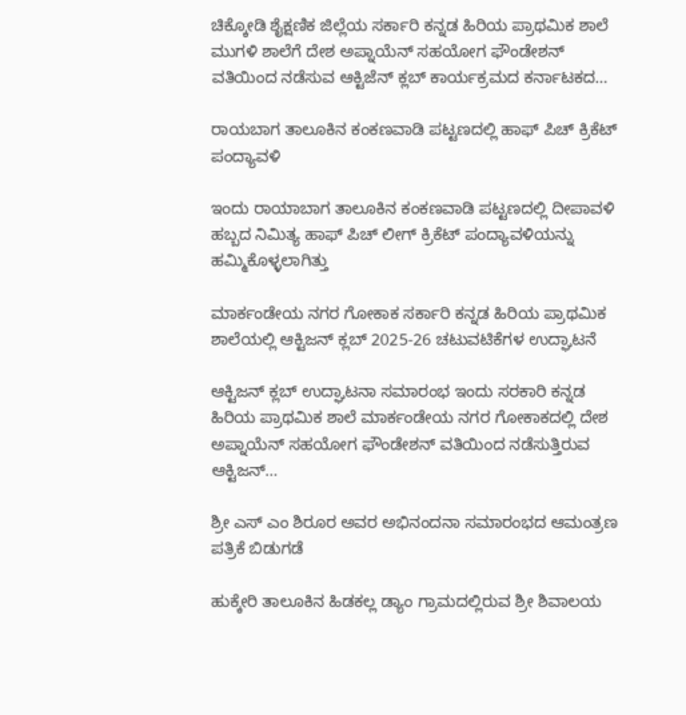ಚಿಕ್ಕೋಡಿ ಶೈಕ್ಷಣಿಕ ಜಿಲ್ಲೆಯ ಸರ್ಕಾರಿ ಕನ್ನಡ ಹಿರಿಯ ಪ್ರಾಥಮಿಕ ಶಾಲೆ ಮುಗಳಿ ಶಾಲೆಗೆ ದೇಶ ಅಪ್ನಾಯೆನ್ ಸಹಯೋಗ ಫೌಂಡೇಶನ್ ವತಿಯಿಂದ ನಡೆಸುವ ಆಕ್ಟಿಜೆನ್ ಕ್ಲಬ್ ಕಾರ್ಯಕ್ರಮದ ಕರ್ನಾಟಕದ…

ರಾಯಬಾಗ ತಾಲೂಕಿನ ಕಂಕಣವಾಡಿ ಪಟ್ಟಣದಲ್ಲಿ ಹಾಫ್ ಪಿಚ್ ಕ್ರಿಕೆಟ್ ಪಂದ್ಯಾವಳಿ

ಇಂದು ರಾಯಾಬಾಗ ತಾಲೂಕಿನ ಕಂಕಣವಾಡಿ ಪಟ್ಟಣದಲ್ಲಿ ದೀಪಾವಳಿ ಹಬ್ಬದ ನಿಮಿತ್ಯ ಹಾಫ್ ಪಿಚ್ ಲೀಗ್ ಕ್ರಿಕೆಟ್ ಪಂದ್ಯಾವಳಿಯನ್ನು ಹಮ್ಮಿಕೊಳ್ಳಲಾಗಿತ್ತು

ಮಾರ್ಕಂಡೇಯ ನಗರ ಗೋಕಾಕ ಸರ್ಕಾರಿ ಕನ್ನಡ ಹಿರಿಯ ಪ್ರಾಥಮಿಕ ಶಾಲೆಯಲ್ಲಿ ಆಕ್ಟಿಜನ್ ಕ್ಲಬ್ 2025-26 ಚಟುವಟಿಕೆಗಳ ಉದ್ಘಾಟನೆ

ಆಕ್ಟಿಜನ್ ಕ್ಲಬ್ ಉದ್ಘಾಟನಾ ಸಮಾರಂಭ ಇಂದು ಸರಕಾರಿ ಕನ್ನಡ ಹಿರಿಯ ಪ್ರಾಥಮಿಕ ಶಾಲೆ ಮಾರ್ಕಂಡೇಯ ನಗರ ಗೋಕಾಕದಲ್ಲಿ ದೇಶ ಅಪ್ನಾಯೆನ್ ಸಹಯೋಗ ಫೌಂಡೇಶನ್ ವತಿಯಿಂದ ನಡೆಸುತ್ತಿರುವ ಆಕ್ಟಿಜನ್…

ಶ್ರೀ ಎಸ್ ಎಂ ಶಿರೂರ ಅವರ ಅಭಿನಂದನಾ ಸಮಾರಂಭದ ಆಮಂತ್ರಣ ಪತ್ರಿಕೆ ಬಿಡುಗಡೆ

ಹುಕ್ಕೇರಿ ತಾಲೂಕಿನ ಹಿಡಕಲ್ಲ ಡ್ಯಾಂ ಗ್ರಾಮದಲ್ಲಿರುವ ಶ್ರೀ ಶಿವಾಲಯ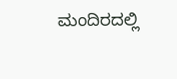ಮಂದಿರದಲ್ಲಿ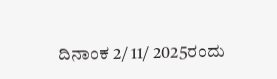ದಿನಾಂಕ 2/ 11/ 2025ರಂದು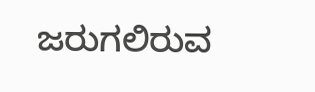ಜರುಗಲಿರುವ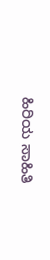ಹಿರಿಯ ಸಾಹಿತಿ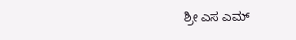ಶ್ರೀ ಎಸ ಎಮ್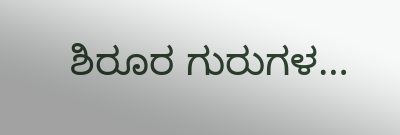ಶಿರೂರ ಗುರುಗಳ…